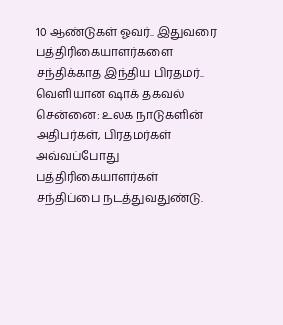10 ஆண்டுகள் ஓவர்.. இதுவரை பத்திரிகையாளர்களை சந்திக்காத இந்திய பிரதமர்.. வெளியான ஷாக் தகவல்
சென்னை: உலக நாடுகளின் அதிபர்கள், பிரதமர்கள் அவ்வப்போது பத்திரிகையாளர்கள் சந்திப்பை நடத்துவதுண்டு.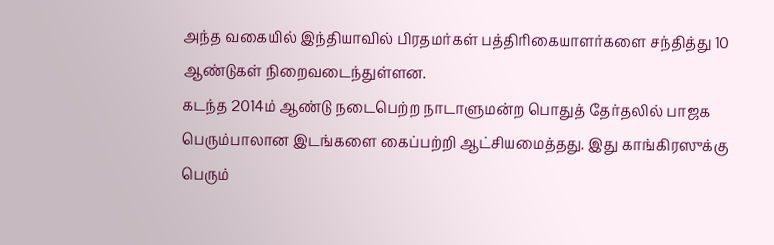அந்த வகையில் இந்தியாவில் பிரதமர்கள் பத்திரிகையாளர்களை சந்தித்து 10 ஆண்டுகள் நிறைவடைந்துள்ளன.
கடந்த 2014ம் ஆண்டு நடைபெற்ற நாடாளுமன்ற பொதுத் தேர்தலில் பாஜக பெரும்பாலான இடங்களை கைப்பற்றி ஆட்சியமைத்தது. இது காங்கிரஸுக்கு பெரும்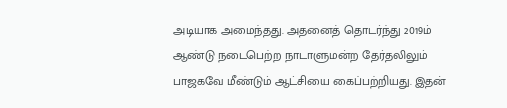அடியாக அமைந்தது. அதனைத் தொடர்ந்து 2019ம் ஆண்டு நடைபெற்ற நாடாளுமன்ற தேர்தலிலும் பாஜகவே மீண்டும் ஆட்சியை கைப்பற்றியது. இதன்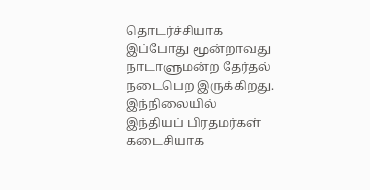தொடர்ச்சியாக இப்போது மூன்றாவது நாடாளுமன்ற தேர்தல் நடைபெற இருக்கிறது. இந்நிலையில் இந்தியப் பிரதமர்கள் கடைசியாக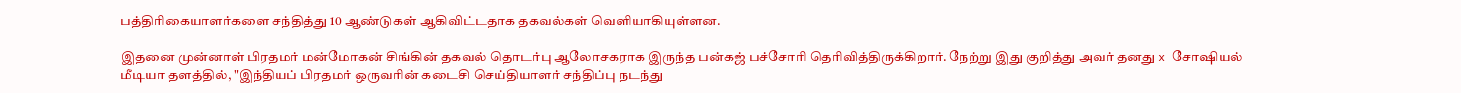பத்திரிகையாளர்களை சந்தித்து 10 ஆண்டுகள் ஆகிவிட்டதாக தகவல்கள் வெளியாகியுள்ளன.

இதனை முன்னாள் பிரதமர் மன்மோகன் சிங்கின் தகவல் தொடர்பு ஆலோசகராக இருந்த பன்கஜ் பச்சோரி தெரிவித்திருக்கிறார். நேற்று இது குறித்து அவர் தனது x சோஷியல் மீடியா தளத்தில், "இந்தியப் பிரதமர் ஒருவரின் கடைசி செய்தியாளர் சந்திப்பு நடந்து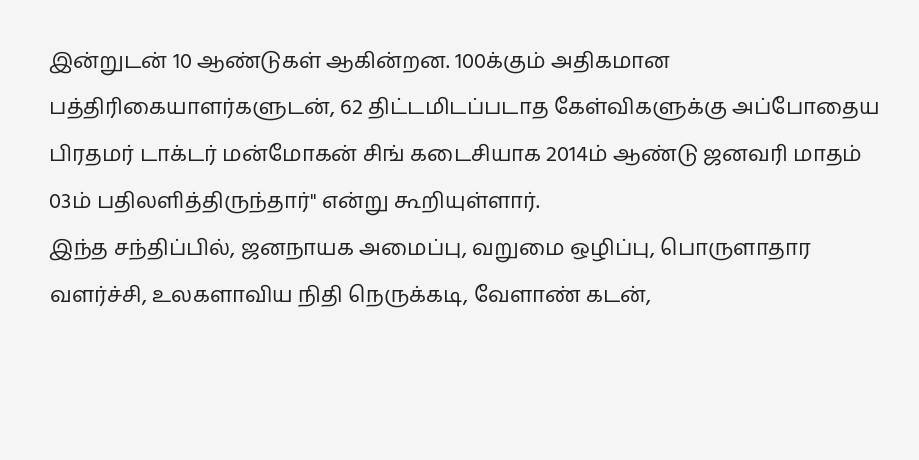இன்றுடன் 10 ஆண்டுகள் ஆகின்றன. 100க்கும் அதிகமான பத்திரிகையாளர்களுடன், 62 திட்டமிடப்படாத கேள்விகளுக்கு அப்போதைய பிரதமர் டாக்டர் மன்மோகன் சிங் கடைசியாக 2014ம் ஆண்டு ஜனவரி மாதம் 03ம் பதிலளித்திருந்தார்" என்று கூறியுள்ளார்.
இந்த சந்திப்பில், ஜனநாயக அமைப்பு, வறுமை ஒழிப்பு, பொருளாதார வளர்ச்சி, உலகளாவிய நிதி நெருக்கடி, வேளாண் கடன்,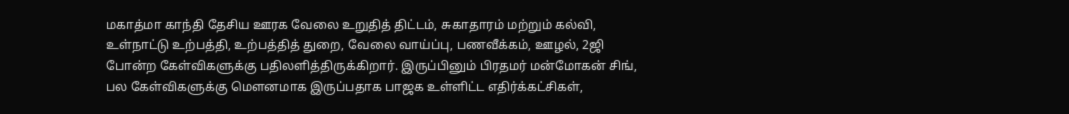மகாத்மா காந்தி தேசிய ஊரக வேலை உறுதித் திட்டம், சுகாதாரம் மற்றும் கல்வி, உள்நாட்டு உற்பத்தி, உற்பத்தித் துறை, வேலை வாய்ப்பு, பணவீக்கம், ஊழல், 2ஜி போன்ற கேள்விகளுக்கு பதிலளித்திருக்கிறார். இருப்பினும் பிரதமர் மன்மோகன் சிங், பல கேள்விகளுக்கு மௌனமாக இருப்பதாக பாஜக உள்ளிட்ட எதிர்க்கட்சிகள்,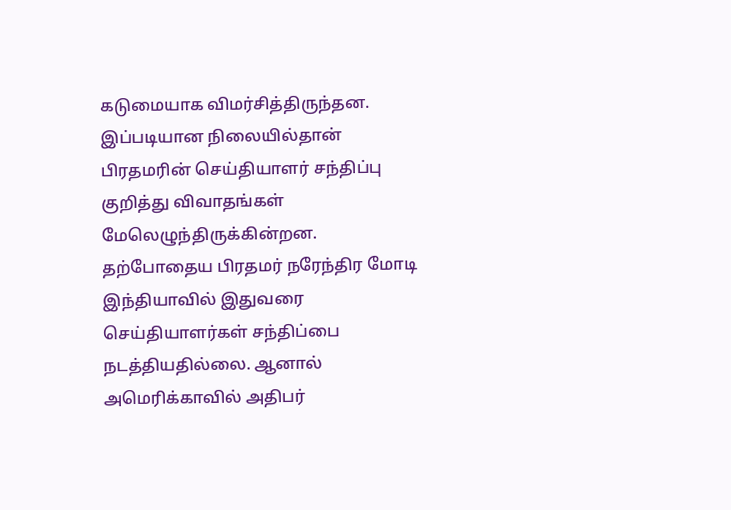கடுமையாக விமர்சித்திருந்தன.
இப்படியான நிலையில்தான் பிரதமரின் செய்தியாளர் சந்திப்பு குறித்து விவாதங்கள் மேலெழுந்திருக்கின்றன. தற்போதைய பிரதமர் நரேந்திர மோடி இந்தியாவில் இதுவரை செய்தியாளர்கள் சந்திப்பை நடத்தியதில்லை. ஆனால் அமெரிக்காவில் அதிபர்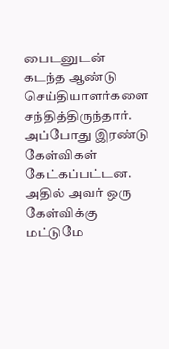பைடனுடன் கடந்த ஆண்டு செய்தியாளர்களை சந்தித்திருந்தார். அப்போது இரண்டு கேள்விகள் கேட்கப்பட்டன. அதில் அவர் ஒரு கேள்விக்கு மட்டுமே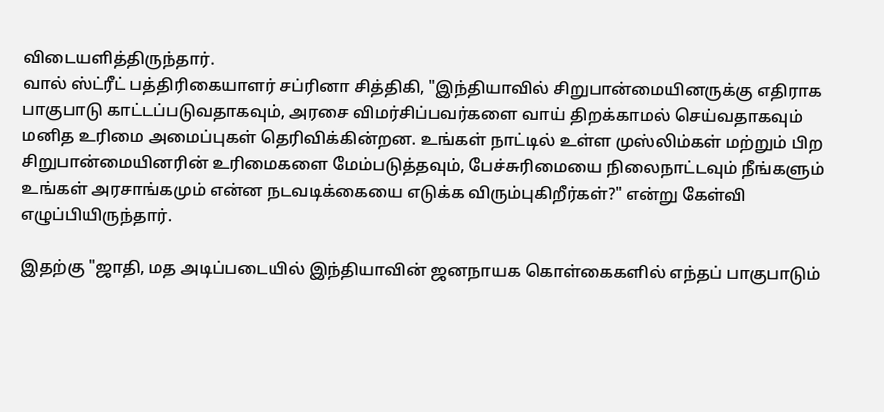விடையளித்திருந்தார்.
வால் ஸ்ட்ரீட் பத்திரிகையாளர் சப்ரினா சித்திகி, "இந்தியாவில் சிறுபான்மையினருக்கு எதிராக பாகுபாடு காட்டப்படுவதாகவும், அரசை விமர்சிப்பவர்களை வாய் திறக்காமல் செய்வதாகவும் மனித உரிமை அமைப்புகள் தெரிவிக்கின்றன. உங்கள் நாட்டில் உள்ள முஸ்லிம்கள் மற்றும் பிற சிறுபான்மையினரின் உரிமைகளை மேம்படுத்தவும், பேச்சுரிமையை நிலைநாட்டவும் நீங்களும் உங்கள் அரசாங்கமும் என்ன நடவடிக்கையை எடுக்க விரும்புகிறீர்கள்?" என்று கேள்வி எழுப்பியிருந்தார்.

இதற்கு "ஜாதி, மத அடிப்படையில் இந்தியாவின் ஜனநாயக கொள்கைகளில் எந்தப் பாகுபாடும்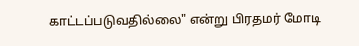காட்டப்படுவதில்லை" என்று பிரதமர் மோடி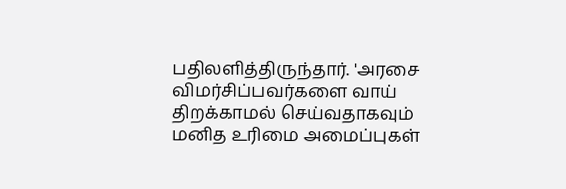பதிலளித்திருந்தார். 'அரசை விமர்சிப்பவர்களை வாய் திறக்காமல் செய்வதாகவும் மனித உரிமை அமைப்புகள்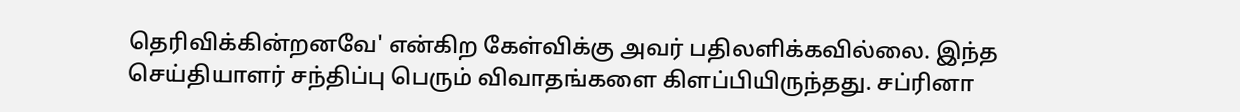தெரிவிக்கின்றனவே' என்கிற கேள்விக்கு அவர் பதிலளிக்கவில்லை. இந்த செய்தியாளர் சந்திப்பு பெரும் விவாதங்களை கிளப்பியிருந்தது. சப்ரினா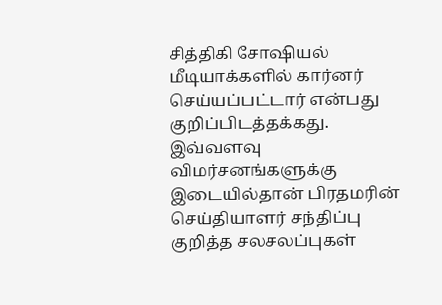சித்திகி சோஷியல் மீடியாக்களில் கார்னர் செய்யப்பட்டார் என்பது குறிப்பிடத்தக்கது.
இவ்வளவு விமர்சனங்களுக்கு இடையில்தான் பிரதமரின் செய்தியாளர் சந்திப்பு குறித்த சலசலப்புகள்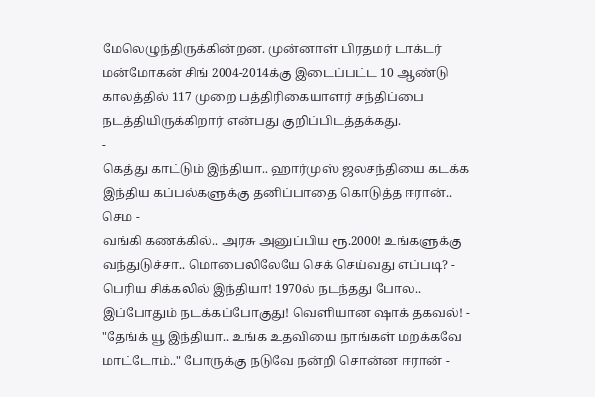மேலெழுந்திருக்கின்றன. முன்னாள் பிரதமர் டாக்டர் மன்மோகன் சிங் 2004-2014க்கு இடைப்பட்ட 10 ஆண்டு காலத்தில் 117 முறை பத்திரிகையாளர் சந்திப்பை நடத்தியிருக்கிறார் என்பது குறிப்பிடத்தக்கது.
-
கெத்து காட்டும் இந்தியா.. ஹார்முஸ் ஜலசந்தியை கடக்க இந்திய கப்பல்களுக்கு தனிப்பாதை கொடுத்த ஈரான்.. செம -
வங்கி கணக்கில்.. அரசு அனுப்பிய ரூ.2000! உங்களுக்கு வந்துடுச்சா.. மொபைலிலேயே செக் செய்வது எப்படி? -
பெரிய சிக்கலில் இந்தியா! 1970ல் நடந்தது போல.. இப்போதும் நடக்கப்போகுது! வெளியான ஷாக் தகவல்! -
"தேங்க் யூ இந்தியா.. உங்க உதவியை நாங்கள் மறக்கவே மாட்டோம்.." போருக்கு நடுவே நன்றி சொன்ன ஈரான் -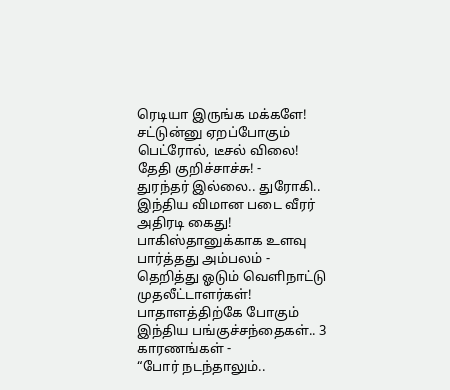ரெடியா இருங்க மக்களே! சட்டுன்னு ஏறப்போகும் பெட்ரோல், டீசல் விலை! தேதி குறிச்சாச்சு! -
துரந்தர் இல்லை.. துரோகி.. இந்திய விமான படை வீரர் அதிரடி கைது! பாகிஸ்தானுக்காக உளவு பார்த்தது அம்பலம் -
தெறித்து ஓடும் வெளிநாட்டு முதலீட்டாளர்கள்! பாதாளத்திற்கே போகும் இந்திய பங்குச்சந்தைகள்.. 3 காரணங்கள் -
“போர் நடந்தாலும்..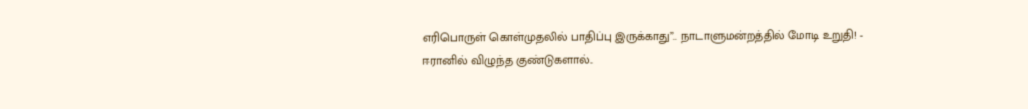எரிபொருள் கொள்முதலில் பாதிப்பு இருக்காது”.. நாடாளுமன்றத்தில் மோடி உறுதி! -
ஈரானில் விழுந்த குண்டுகளால்..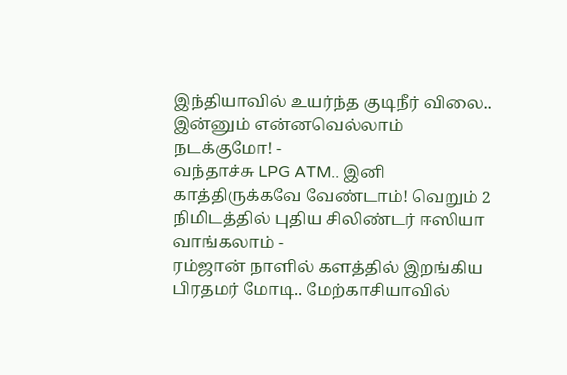இந்தியாவில் உயர்ந்த குடிநீர் விலை.. இன்னும் என்னவெல்லாம் நடக்குமோ! -
வந்தாச்சு LPG ATM.. இனி காத்திருக்கவே வேண்டாம்! வெறும் 2 நிமிடத்தில் புதிய சிலிண்டர் ஈஸியா வாங்கலாம் -
ரம்ஜான் நாளில் களத்தில் இறங்கிய பிரதமர் மோடி.. மேற்காசியாவில்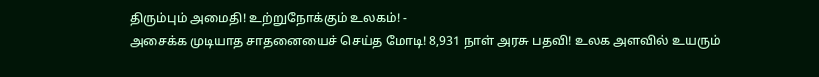திரும்பும் அமைதி! உற்றுநோக்கும் உலகம்! -
அசைக்க முடியாத சாதனையைச் செய்த மோடி! 8,931 நாள் அரசு பதவி! உலக அளவில் உயரும்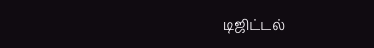டிஜிட்டல்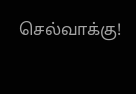செல்வாக்கு!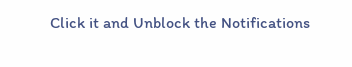Click it and Unblock the Notifications